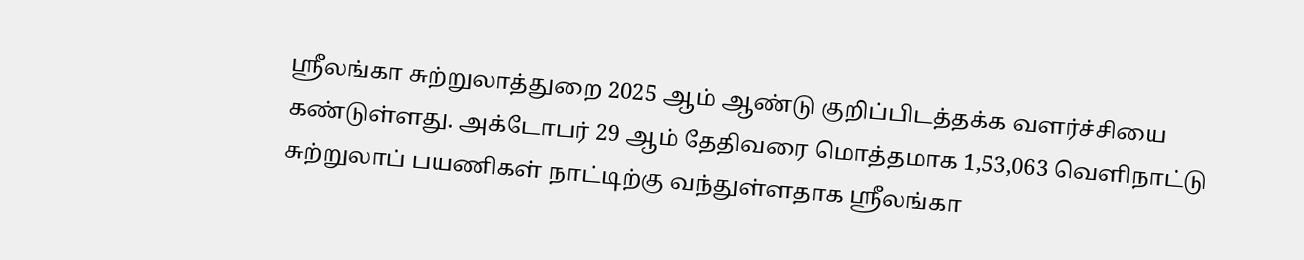ஸ்ரீலங்கா சுற்றுலாத்துறை 2025 ஆம் ஆண்டு குறிப்பிடத்தக்க வளர்ச்சியை கண்டுள்ளது. அக்டோபர் 29 ஆம் தேதிவரை மொத்தமாக 1,53,063 வெளிநாட்டு சுற்றுலாப் பயணிகள் நாட்டிற்கு வந்துள்ளதாக ஸ்ரீலங்கா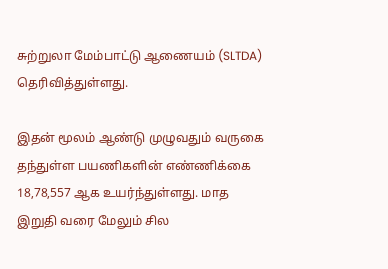சுற்றுலா மேம்பாட்டு ஆணையம் (SLTDA) தெரிவித்துள்ளது.

இதன் மூலம் ஆண்டு முழுவதும் வருகை தந்துள்ள பயணிகளின் எண்ணிக்கை 18,78,557 ஆக உயர்ந்துள்ளது. மாத இறுதி வரை மேலும் சில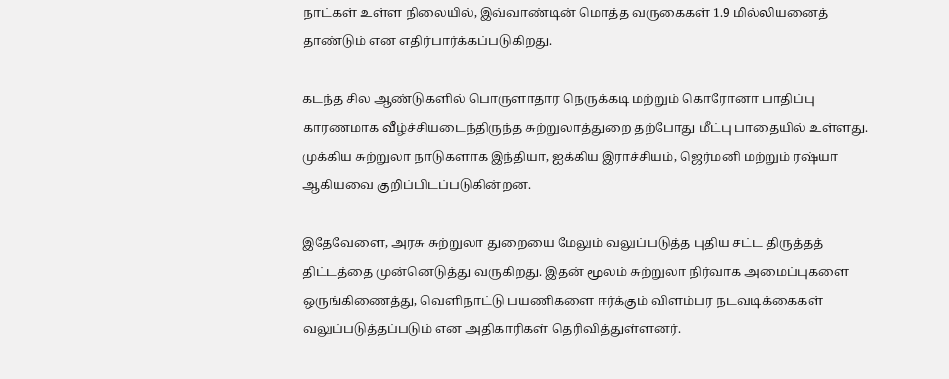நாட்கள் உள்ள நிலையில், இவ்வாண்டின் மொத்த வருகைகள் 1.9 மில்லியனைத் தாண்டும் என எதிர்பார்க்கப்படுகிறது.

கடந்த சில ஆண்டுகளில் பொருளாதார நெருக்கடி மற்றும் கொரோனா பாதிப்பு காரணமாக வீழ்ச்சியடைந்திருந்த சுற்றுலாத்துறை தற்போது மீட்பு பாதையில் உள்ளது. முக்கிய சுற்றுலா நாடுகளாக இந்தியா, ஐக்கிய இராச்சியம், ஜெர்மனி மற்றும் ரஷ்யா ஆகியவை குறிப்பிடப்படுகின்றன.

இதேவேளை, அரசு சுற்றுலா துறையை மேலும் வலுப்படுத்த புதிய சட்ட திருத்தத் திட்டத்தை முன்னெடுத்து வருகிறது. இதன் மூலம் சுற்றுலா நிர்வாக அமைப்புகளை ஒருங்கிணைத்து, வெளிநாட்டு பயணிகளை ஈர்க்கும் விளம்பர நடவடிக்கைகள் வலுப்படுத்தப்படும் என அதிகாரிகள் தெரிவித்துள்ளனர்.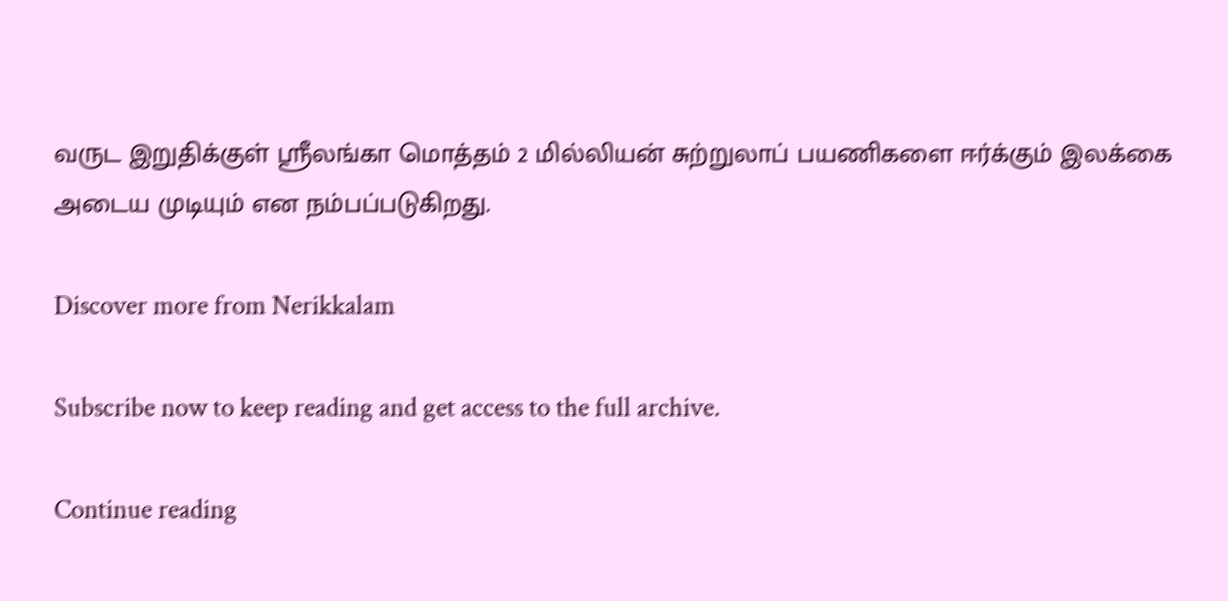வருட இறுதிக்குள் ஸ்ரீலங்கா மொத்தம் 2 மில்லியன் சுற்றுலாப் பயணிகளை ஈர்க்கும் இலக்கை அடைய முடியும் என நம்பப்படுகிறது.

Discover more from Nerikkalam

Subscribe now to keep reading and get access to the full archive.

Continue reading